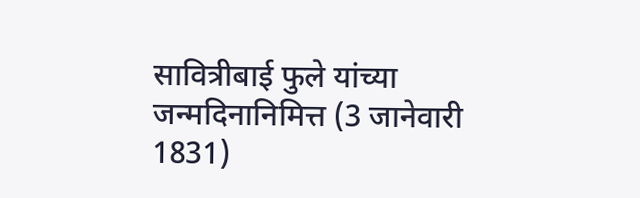सावित्रीबाई फुले यांच्या जन्मदिनानिमित्त (3 जानेवारी 1831)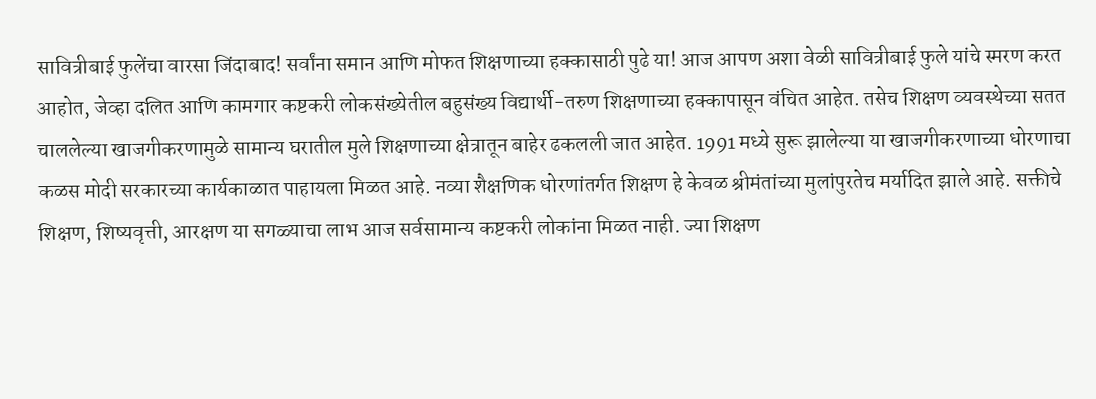सावित्रीबाई फुलेंचा वारसा जिंदाबाद! सर्वांना समान आणि मोफत शिक्षणाच्या हक्कासाठी पुढे या! आज आपण अशा वेळी सावित्रीबाई फुले यांचे स्मरण करत आहोत, जेव्हा दलित आणि कामगार कष्टकरी लोकसंख्येतील बहुसंख्य विद्यार्थी-तरुण शिक्षणाच्या हक्कापासून वंचित आहेत. तसेच शिक्षण व्यवस्थेच्या सतत चाललेल्या खाजगीकरणामुळे सामान्य घरातील मुले शिक्षणाच्या क्षेत्रातून बाहेर ढकलली जात आहेत. 1991 मध्ये सुरू झालेल्या या खाजगीकरणाच्या धोरणाचा कळस मोदी सरकारच्या कार्यकाळात पाहायला मिळत आहे. नव्या शैक्षणिक धोरणांतर्गत शिक्षण हे केवळ श्रीमंतांच्या मुलांपुरतेच मर्यादित झाले आहे. सक्तीचे शिक्षण, शिष्यवृत्ती, आरक्षण या सगळ्याचा लाभ आज सर्वसामान्य कष्टकरी लोकांना मिळत नाही. ज्या शिक्षण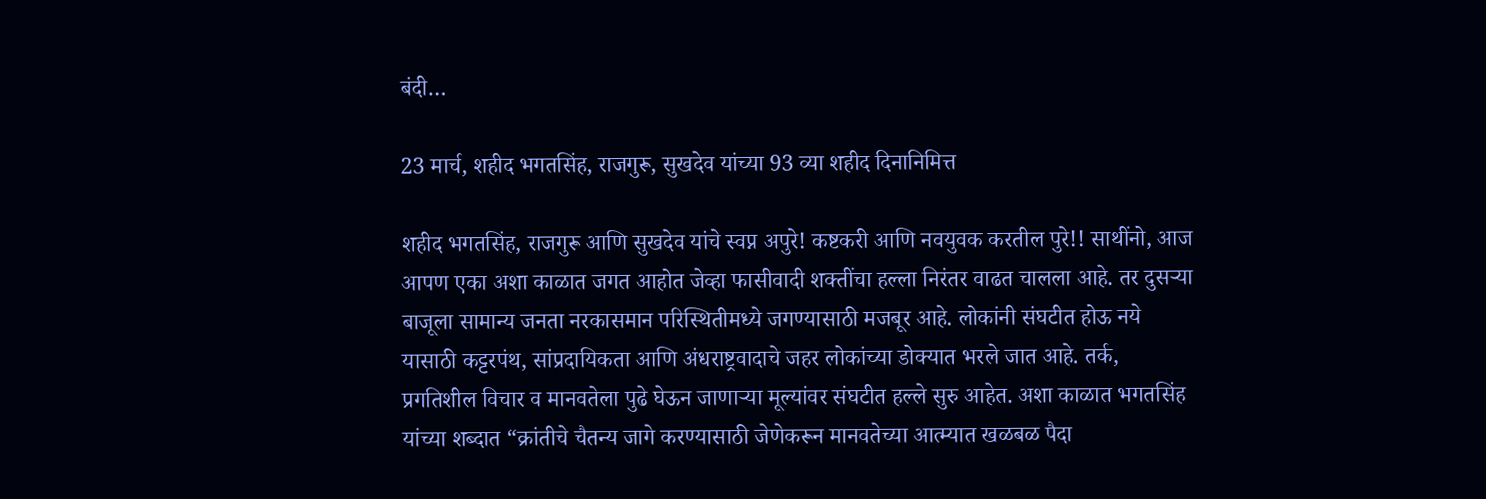बंदी…

23 मार्च, शहीद भगतसिंह, राजगुरू, सुखदेव यांच्या 93 व्या शहीद दिनानिमित्त

शहीद भगतसिंह, राजगुरू आणि सुखदेव यांचे स्वप्न अपुरे! कष्टकरी आणि नवयुवक करतील पुरे!! साथींनो, आज आपण एका अशा काळात जगत आहोत जेव्हा फासीवादी शक्तींचा हल्ला निरंतर वाढत चालला आहे. तर दुसऱ्या बाजूला सामान्य जनता नरकासमान परिस्थितीमध्ये जगण्यासाठी मजबूर आहे. लोकांनी संघटीत होऊ नये यासाठी कट्टरपंथ, सांप्रदायिकता आणि अंधराष्ट्रवादाचे जहर लोकांच्या डोक्यात भरले जात आहे. तर्क, प्रगतिशील विचार व मानवतेला पुढे घेऊन जाणाऱ्या मूल्यांवर संघटीत हल्ले सुरु आहेत. अशा काळात भगतसिंह यांच्या शब्दात “क्रांतीचे चैतन्य जागे करण्यासाठी जेणेकरून मानवतेच्या आत्म्यात खळबळ पैदा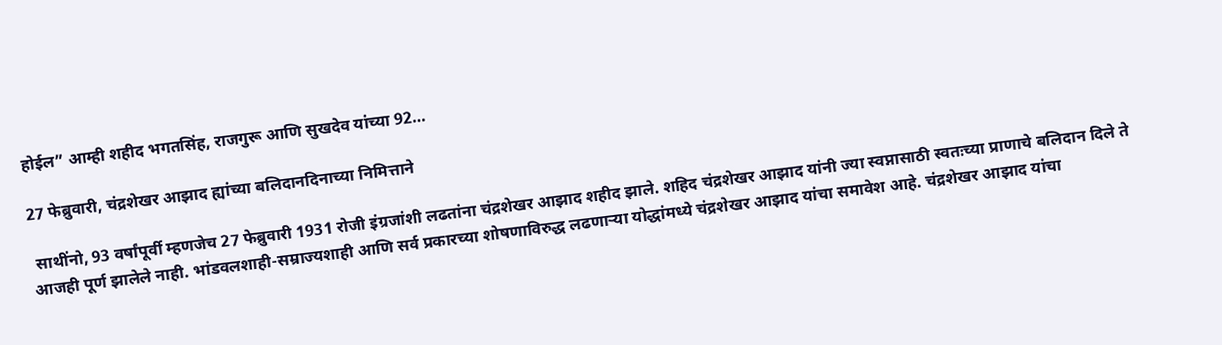होईल” आम्ही शहीद भगतसिंह, राजगुरू आणि सुखदेव यांच्या 92…

27 फेब्रुवारी, चंद्रशेखर आझाद ह्यांच्या बलिदानदिनाच्या निमित्ताने

 साथींनो, 93 वर्षांपूर्वी म्हणजेच 27 फेब्रुवारी 1931 रोजी इंग्रजांशी लढतांना चंद्रशेखर आझाद शहीद झाले. शहिद चंद्रशेखर आझाद यांनी ज्या स्वप्नासाठी स्वतःच्या प्राणाचे बलिदान दिले ते आजही पूर्ण झालेले नाही. भांडवलशाही-सम्राज्यशाही आणि सर्व प्रकारच्या शोषणाविरुद्ध लढणाऱ्या योद्धांमध्ये चंद्रशेखर आझाद यांचा समावेश आहे. चंद्रशेखर आझाद यांचा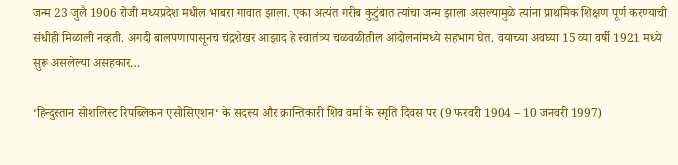जन्म 23 जुलै 1906 रोजी मध्यप्रदेश मधील भाबरा गावात झाला. एका अत्यंत गरीब कुटुंबात त्यांचा जन्म झाला असल्यामुळे त्यांना प्राथमिक शिक्षण पूर्ण करण्याची संधीही मिळाली नव्हती. अगदी बालपणापासूनच चंद्रशेखर आझाद हे स्वातंत्र्य चळवळीतील आंदोलनांमध्ये सहभाग घेत. वयाच्या अवघ्या 15 व्या वर्षी 1921 मध्ये सुरू असलेल्या असहकार…

‘हिन्दुस्तान सोशलिस्ट रिपब्लिकन एसोसिएशन‘ के सदस्य और क्रान्तिकारी शिव वर्मा के स्मृति दिवस पर (9 फरवरी 1904 – 10 जनवरी 1997)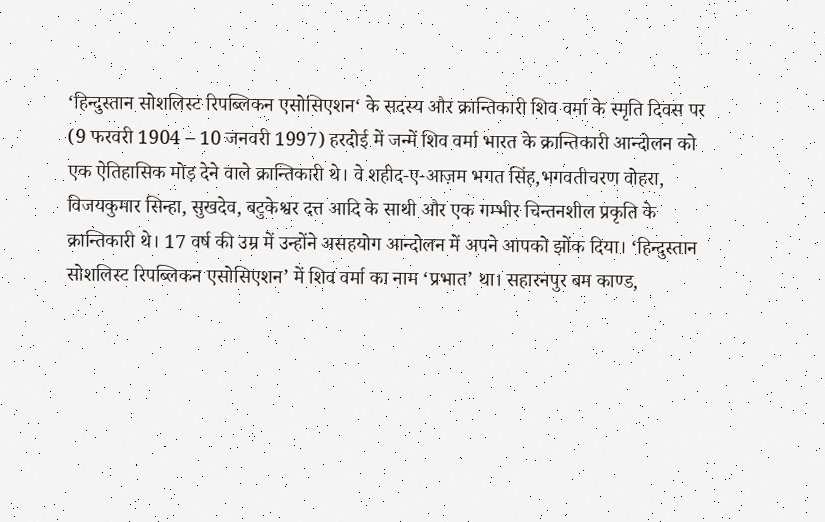‘हिन्दुस्तान सोशलिस्ट रिपब्लिकन एसोसिएशन‘ के सदस्य और क्रान्तिकारी शिव वर्मा के स्मृति दिवस पर (9 फरवरी 1904 – 10 जनवरी 1997) हरदोई में जन्में शिव वर्मा भारत के क्रान्तिकारी आन्दोलन को एक ऐतिहासिक मोड़ देने वाले क्रान्तिकारी थे। वे शहीद-ए-आज़म भगत सिंह,भगवतीचरण वोहरा, विजयकुमार सिन्हा, सुखदेव, बटुकेश्वर दत्त आदि के साथी और एक गम्भीर चिन्तनशील प्रकृति के क्रान्तिकारी थे। 17 वर्ष की उम्र में उन्होंने असहयोग आन्दोलन में अपने आपको झोंक दिया। ‘हिन्दुस्तान सोशलिस्ट रिपब्लिकन एसोसिएशन’ में शिव वर्मा का नाम ‘प्रभात’ था। सहारनपुर बम काण्ड,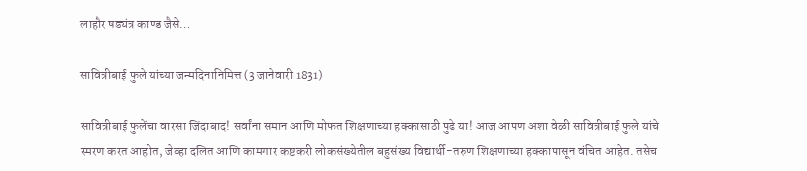लाहौर षड्यंत्र काण्ड जैसे…

सावित्रीबाई फुले यांच्या जन्मदिनानिमित्त (3 जानेवारी 1831)

सावित्रीबाई फुलेंचा वारसा जिंदाबाद! सर्वांना समान आणि मोफत शिक्षणाच्या हक्कासाठी पुढे या! आज आपण अशा वेळी सावित्रीबाई फुले यांचे स्मरण करत आहोत, जेव्हा दलित आणि कामगार कष्टकरी लोकसंख्येतील बहुसंख्य विद्यार्थी-तरुण शिक्षणाच्या हक्कापासून वंचित आहेत. तसेच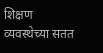शिक्षण व्यवस्थेच्या सतत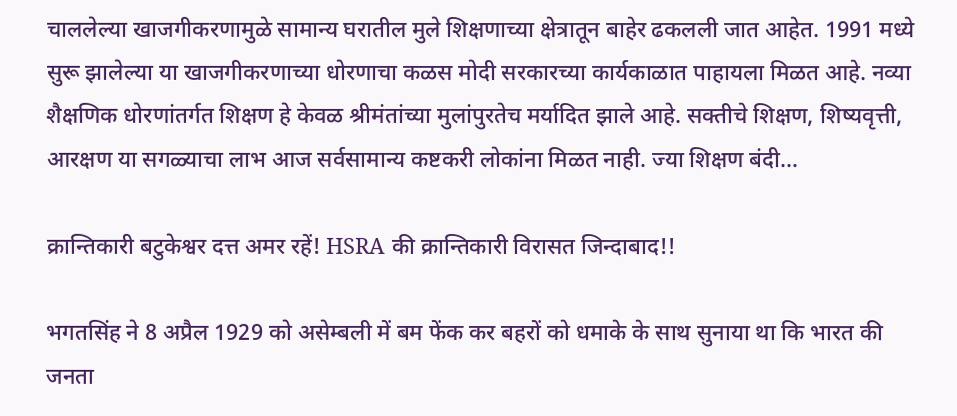चाललेल्या खाजगीकरणामुळे सामान्य घरातील मुले शिक्षणाच्या क्षेत्रातून बाहेर ढकलली जात आहेत. 1991 मध्ये सुरू झालेल्या या खाजगीकरणाच्या धोरणाचा कळस मोदी सरकारच्या कार्यकाळात पाहायला मिळत आहे. नव्या शैक्षणिक धोरणांतर्गत शिक्षण हे केवळ श्रीमंतांच्या मुलांपुरतेच मर्यादित झाले आहे. सक्तीचे शिक्षण, शिष्यवृत्ती, आरक्षण या सगळ्याचा लाभ आज सर्वसामान्य कष्टकरी लोकांना मिळत नाही. ज्या शिक्षण बंदी…

क्रान्तिकारी बटुकेश्वर दत्त अमर रहें! HSRA की क्रान्तिकारी विरासत जिन्दाबाद!!

भगतसिंह ने 8 अप्रैल 1929 को असेम्बली में बम फेंक कर बहरों को धमाके के साथ सुनाया था कि भारत की जनता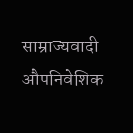साम्राज्यवादी औपनिवेशिक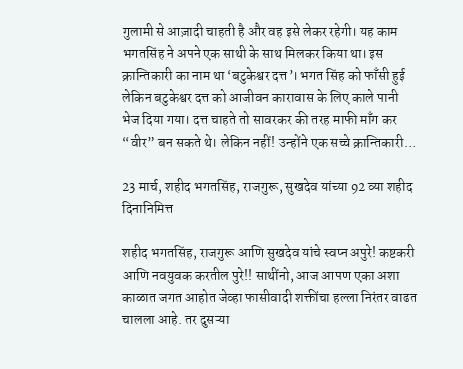गुलामी से आज़ादी चाहती है और वह इसे लेकर रहेगी। यह काम भगतसिंह ने अपने एक साथी के साथ मिलकर किया था। इस क्रान्तिकारी का नाम था ‘बटुकेश्वर दत्त’। भगत सिंह को फाँसी हुई लेकिन बटुकेश्वर दत्त को आजीवन कारावास के लिए काले पानी भेज दिया गया। दत्त चाहते तो सावरकर की तरह माफी माँग कर “वीर” बन सकते थे। लेकिन नहीं! उन्होंने एक सच्चे क्रान्तिकारी…

23 मार्च, शहीद भगतसिंह, राजगुरू, सुखदेव यांच्या 92 व्या शहीद दिनानिमित्त

शहीद भगतसिंह, राजगुरू आणि सुखदेव यांचे स्वप्न अपुरे! कष्टकरी आणि नवयुवक करतील पुरे!! साथींनो, आज आपण एका अशा काळात जगत आहोत जेव्हा फासीवादी शक्तींचा हल्ला निरंतर वाढत चालला आहे. तर दुसऱ्या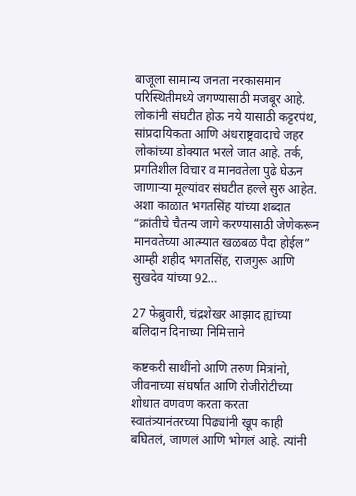बाजूला सामान्य जनता नरकासमान परिस्थितीमध्ये जगण्यासाठी मजबूर आहे. लोकांनी संघटीत होऊ नये यासाठी कट्टरपंथ, सांप्रदायिकता आणि अंधराष्ट्रवादाचे जहर लोकांच्या डोक्यात भरले जात आहे. तर्क, प्रगतिशील विचार व मानवतेला पुढे घेऊन जाणाऱ्या मूल्यांवर संघटीत हल्ले सुरु आहेत. अशा काळात भगतसिंह यांच्या शब्दात “क्रांतीचे चैतन्य जागे करण्यासाठी जेणेकरून मानवतेच्या आत्म्यात खळबळ पैदा होईल” आम्ही शहीद भगतसिंह, राजगुरू आणि सुखदेव यांच्या 92…

27 फेब्रुवारी, चंद्रशेखर आझाद ह्यांच्या बलिदान दिनाच्या निमित्ताने

कष्टकरी साथींनो आणि तरुण मित्रांनो, जीवनाच्या संघर्षात आणि रोजीरोटीच्या शोधात वणवण करता करता स्वातंत्र्यानंतरच्या पिढ्यांनी खूप काही बघितलं, जाणलं आणि भोगलं आहे. त्यांनी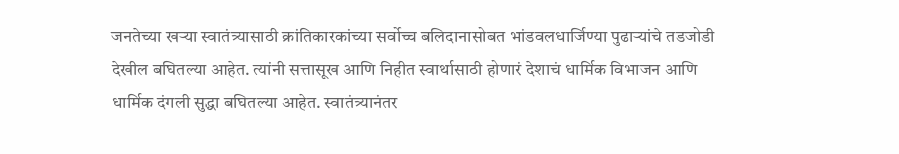जनतेच्या खऱ्या स्वातंत्र्यासाठी क्रांतिकारकांच्या सर्वोच्च बलिदानासोबत भांडवलधार्जिण्या पुढाऱ्यांचे तडजोडी देखील बघितल्या आहेत. त्यांनी सत्तासूख आणि निहीत स्वार्थासाठी होणारं देशाचं धार्मिक विभाजन आणि धार्मिक दंगली सुद्धा बघितल्या आहेत. स्वातंत्र्यानंतर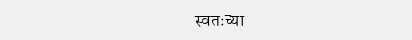स्वतःच्या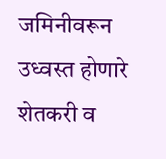जमिनीवरून उध्वस्त होणारे शेतकरी व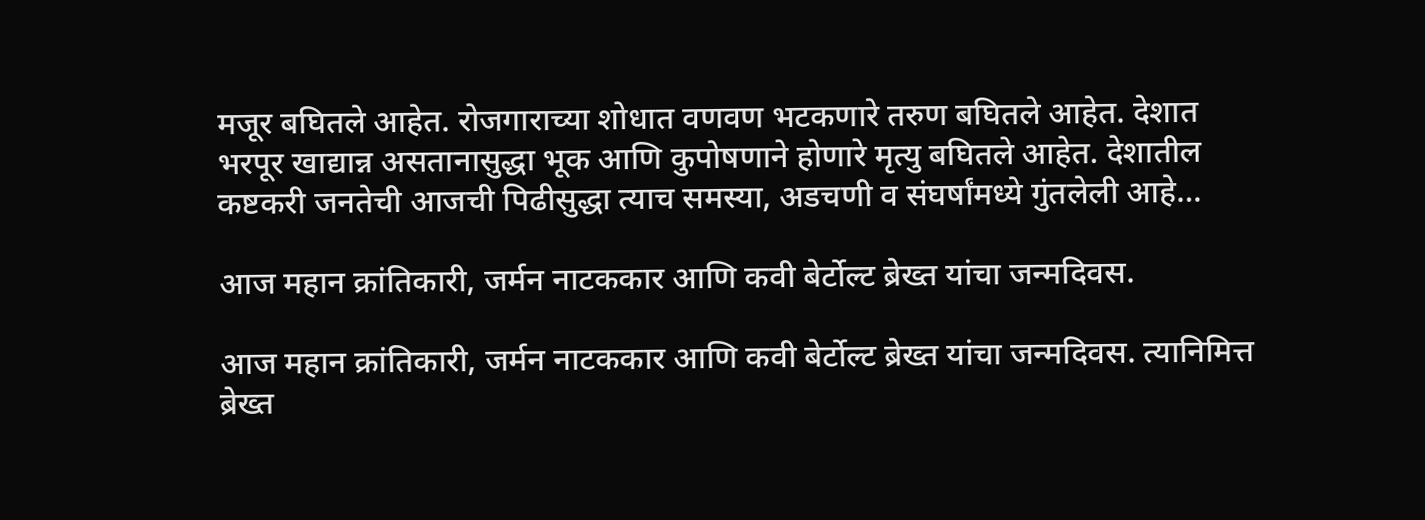मजूर बघितले आहेत. रोजगाराच्या शोधात वणवण भटकणारे तरुण बघितले आहेत. देशात भरपूर खाद्यान्न असतानासुद्धा भूक आणि कुपोषणाने होणारे मृत्यु बघितले आहेत. देशातील कष्टकरी जनतेची आजची पिढीसुद्धा त्याच समस्या, अडचणी व संघर्षांमध्ये गुंतलेली आहे…

आज महान क्रांतिकारी, जर्मन नाटककार आणि कवी बेर्टोल्ट ब्रेख्त यांचा जन्मदिवस.

आज महान क्रांतिकारी, जर्मन नाटककार आणि कवी बेर्टोल्ट ब्रेख्त यांचा जन्मदिवस. त्यानिमित्त ब्रेख्त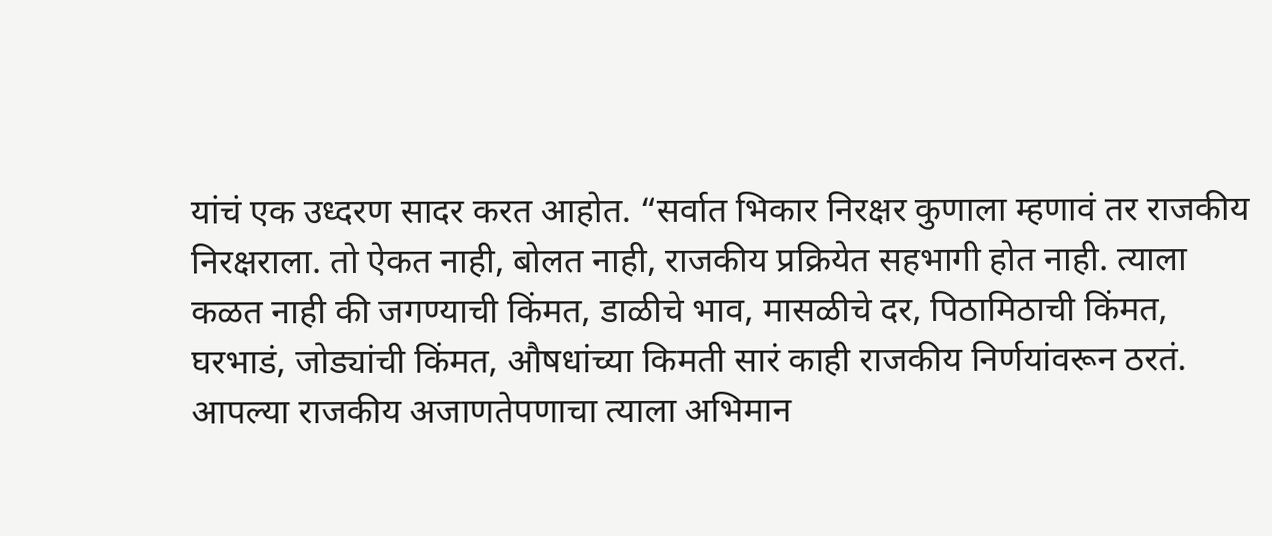यांचं एक उध्दरण सादर करत आहोत. “सर्वात भिकार निरक्षर कुणाला म्हणावं तर राजकीय निरक्षराला. तो ऐकत नाही, बोलत नाही, राजकीय प्रक्रियेत सहभागी होत नाही. त्याला कळत नाही की जगण्याची किंमत, डाळीचे भाव, मासळीचे दर, पिठामिठाची किंमत, घरभाडं, जोड्यांची किंमत, औषधांच्या किमती सारं काही राजकीय निर्णयांवरून ठरतं. आपल्या राजकीय अजाणतेपणाचा त्याला अभिमान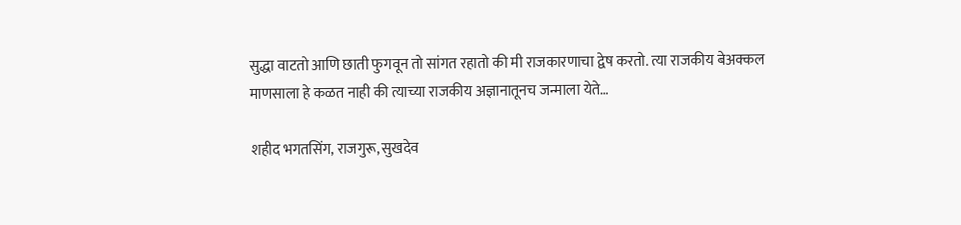सुद्धा वाटतो आणि छाती फुगवून तो सांगत रहातो की मी राजकारणाचा द्वेष करतो. त्या राजकीय बेअक्कल माणसाला हे कळत नाही की त्याच्या राजकीय अज्ञानातूनच जन्माला येते…

शहीद भगतसिंग, राजगुरू, सुखदेव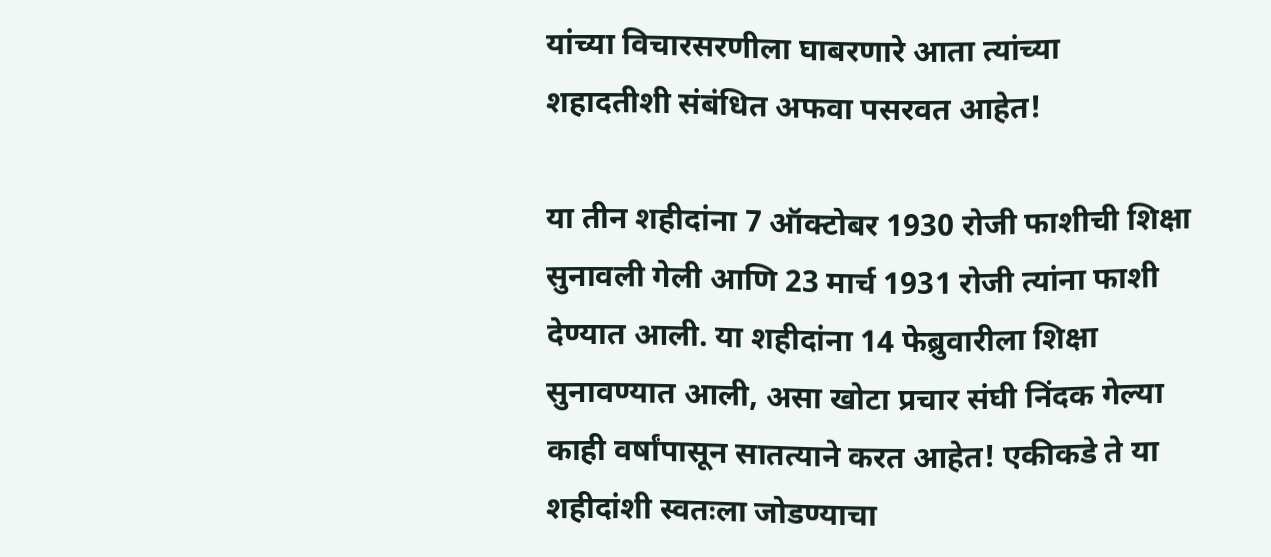यांच्या विचारसरणीला घाबरणारे आता त्यांच्या शहादतीशी संबंधित अफवा पसरवत आहेत!

या तीन शहीदांना 7 ऑक्टोबर 1930 रोजी फाशीची शिक्षा सुनावली गेली आणि 23 मार्च 1931 रोजी त्यांना फाशी देण्यात आली. या शहीदांना 14 फेब्रुवारीला शिक्षा सुनावण्यात आली, असा खोटा प्रचार संघी निंदक गेल्या काही वर्षांपासून सातत्याने करत आहेत! एकीकडे ते या शहीदांशी स्वतःला जोडण्याचा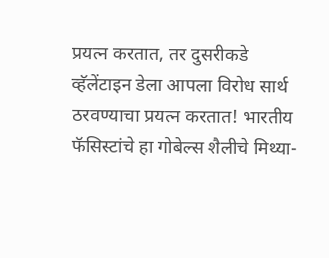प्रयत्न करतात, तर दुसरीकडे व्हॅलेंटाइन डेला आपला विरोध सार्थ ठरवण्याचा प्रयत्न करतात! भारतीय फॅसिस्टांचे हा गोबेल्स शैलीचे मिथ्या-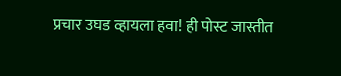प्रचार उघड व्हायला हवा! ही पोस्ट जास्तीत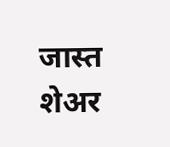जास्त शेअर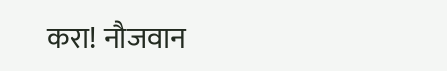करा! नौजवान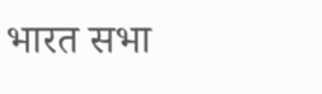भारत सभा